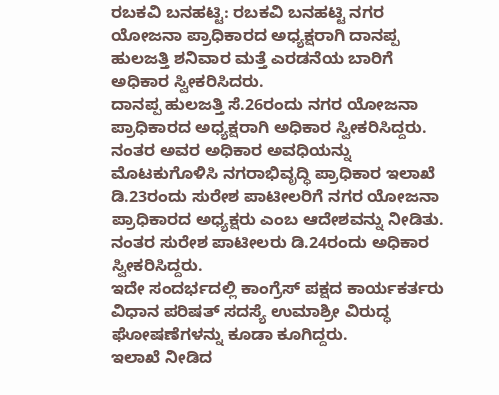ರಬಕವಿ ಬನಹಟ್ಟಿ: ರಬಕವಿ ಬನಹಟ್ಟಿ ನಗರ ಯೋಜನಾ ಪ್ರಾಧಿಕಾರದ ಅಧ್ಯಕ್ಷರಾಗಿ ದಾನಪ್ಪ ಹುಲಜತ್ತಿ ಶನಿವಾರ ಮತ್ತೆ ಎರಡನೆಯ ಬಾರಿಗೆ ಅಧಿಕಾರ ಸ್ವೀಕರಿಸಿದರು.
ದಾನಪ್ಪ ಹುಲಜತ್ತಿ ಸೆ.26ರಂದು ನಗರ ಯೋಜನಾ ಪ್ರಾಧಿಕಾರದ ಅಧ್ಯಕ್ಷರಾಗಿ ಅಧಿಕಾರ ಸ್ವೀಕರಿಸಿದ್ದರು. ನಂತರ ಅವರ ಅಧಿಕಾರ ಅವಧಿಯನ್ನು ಮೊಟಕುಗೊಳಿಸಿ ನಗರಾಭಿವೃದ್ಧಿ ಪ್ರಾಧಿಕಾರ ಇಲಾಖೆ ಡಿ.23ರಂದು ಸುರೇಶ ಪಾಟೀಲರಿಗೆ ನಗರ ಯೋಜನಾ ಪ್ರಾಧಿಕಾರದ ಅಧ್ಯಕ್ಷರು ಎಂಬ ಆದೇಶವನ್ನು ನೀಡಿತು. ನಂತರ ಸುರೇಶ ಪಾಟೀಲರು ಡಿ.24ರಂದು ಅಧಿಕಾರ ಸ್ವೀಕರಿಸಿದ್ದರು.
ಇದೇ ಸಂದರ್ಭದಲ್ಲಿ ಕಾಂಗ್ರೆಸ್ ಪಕ್ಷದ ಕಾರ್ಯಕರ್ತರು ವಿಧಾನ ಪರಿಷತ್ ಸದಸ್ಯೆ ಉಮಾಶ್ರೀ ವಿರುದ್ಧ ಘೋಷಣೆಗಳನ್ನು ಕೂಡಾ ಕೂಗಿದ್ದರು.
ಇಲಾಖೆ ನೀಡಿದ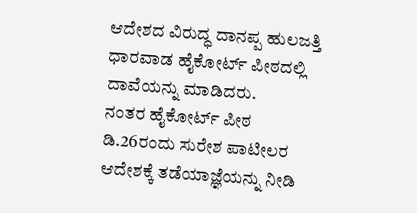ಆದೇಶದ ವಿರುದ್ಧ ದಾನಪ್ಪ ಹುಲಜತ್ತಿ ಧಾರವಾಡ ಹೈಕೋರ್ಟ್ ಪೀಠದಲ್ಲಿ ದಾವೆಯನ್ನು ಮಾಡಿದರು.
ನಂತರ ಹೈಕೋರ್ಟ್ ಪೀಠ ಡಿ.26ರಂದು ಸುರೇಶ ಪಾಟೀಲರ ಆದೇಶಕ್ಕೆ ತಡೆಯಾಜ್ಞೆಯನ್ನು ನೀಡಿ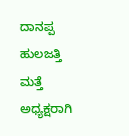ದಾನಪ್ಪ ಹುಲಜತ್ತಿ ಮತ್ತೆ ಅಧ್ಯಕ್ಷರಾಗಿ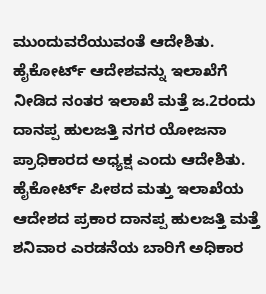ಮುಂದುವರೆಯುವಂತೆ ಆದೇಶಿತು. ಹೈಕೋರ್ಟ್ ಆದೇಶವನ್ನು ಇಲಾಖೆಗೆ ನೀಡಿದ ನಂತರ ಇಲಾಖೆ ಮತ್ತೆ ಜ.2ರಂದು ದಾನಪ್ಪ ಹುಲಜತ್ತಿ ನಗರ ಯೋಜನಾ ಪ್ರಾಧಿಕಾರದ ಅಧ್ಯಕ್ಷ ಎಂದು ಆದೇಶಿತು.
ಹೈಕೋರ್ಟ್ ಪೀಠದ ಮತ್ತು ಇಲಾಖೆಯ ಆದೇಶದ ಪ್ರಕಾರ ದಾನಪ್ಪ ಹುಲಜತ್ತಿ ಮತ್ತೆ ಶನಿವಾರ ಎರಡನೆಯ ಬಾರಿಗೆ ಅಧಿಕಾರ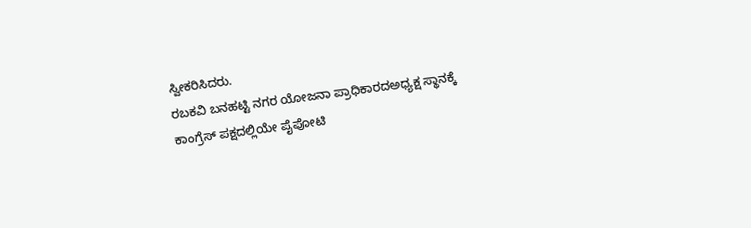ಸ್ವೀಕರಿಸಿದರು.
ರಬಕವಿ ಬನಹಟ್ಟಿ ನಗರ ಯೋಜನಾ ಪ್ರಾಧಿಕಾರದಅಧ್ಯಕ್ಷ ಸ್ಥಾನಕ್ಕೆ ಕಾಂಗ್ರೆಸ್ ಪಕ್ಷದಲ್ಲಿಯೇ ಪೈಪೋಟಿ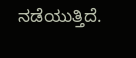ನಡೆಯುತ್ತಿದೆ.